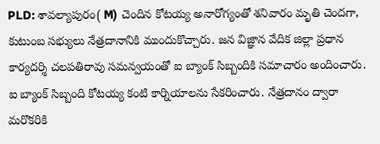PLD: శావల్యాపురం( M) చెందిన కోటయ్య అనారోగ్యంతో శనివారం మృతి చెందగా, కుటుంబ సభ్యులు నేత్రదానానికి ముందుకొచ్చారు. జన విజ్ఞాన వేదిక జిల్లా ప్రధాన కార్యదర్శి చలపతిరావు సమన్వయంతో ఐ బ్యాంక్ సిబ్బందికి సమాచారం అందించారు. ఐ బ్యాంక్ సిబ్బంది కోటయ్య కంటి కార్నియాలను సేకరించారు. నేత్రదానం ద్వారా మరొకరికి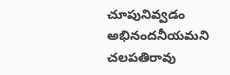చూపునివ్వడం అభినందనీయమని చలపతిరావు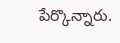పేర్కొన్నారు.